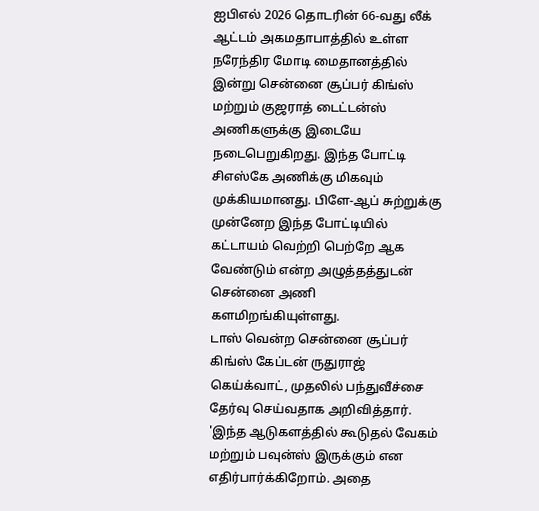ஐபிஎல் 2026 தொடரின் 66-வது லீக் ஆட்டம் அகமதாபாத்தில் உள்ள நரேந்திர மோடி மைதானத்தில் இன்று சென்னை சூப்பர் கிங்ஸ் மற்றும் குஜராத் டைட்டன்ஸ் அணிகளுக்கு இடையே நடைபெறுகிறது. இந்த போட்டி சிஎஸ்கே அணிக்கு மிகவும் முக்கியமானது. பிளே-ஆப் சுற்றுக்கு முன்னேற இந்த போட்டியில் கட்டாயம் வெற்றி பெற்றே ஆக வேண்டும் என்ற அழுத்தத்துடன் சென்னை அணி களமிறங்கியுள்ளது.
டாஸ் வென்ற சென்னை சூப்பர் கிங்ஸ் கேப்டன் ருதுராஜ் கெய்க்வாட், முதலில் பந்துவீச்சை தேர்வு செய்வதாக அறிவித்தார். 'இந்த ஆடுகளத்தில் கூடுதல் வேகம் மற்றும் பவுன்ஸ் இருக்கும் என எதிர்பார்க்கிறோம். அதை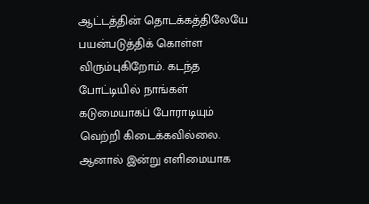ஆட்டத்தின் தொடக்கத்திலேயே பயன்படுத்திக் கொள்ள விரும்புகிறோம். கடந்த போட்டியில் நாங்கள் கடுமையாகப் போராடியும் வெற்றி கிடைக்கவில்லை. ஆனால் இன்று எளிமையாக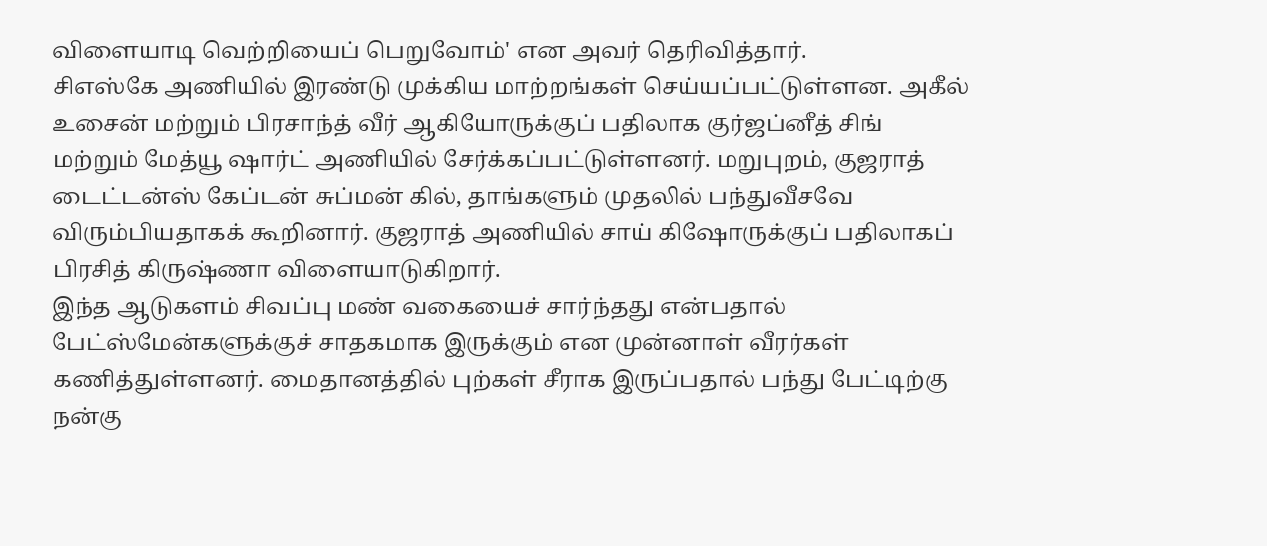விளையாடி வெற்றியைப் பெறுவோம்' என அவர் தெரிவித்தார்.
சிஎஸ்கே அணியில் இரண்டு முக்கிய மாற்றங்கள் செய்யப்பட்டுள்ளன. அகீல் உசைன் மற்றும் பிரசாந்த் வீர் ஆகியோருக்குப் பதிலாக குர்ஜப்னீத் சிங் மற்றும் மேத்யூ ஷார்ட் அணியில் சேர்க்கப்பட்டுள்ளனர். மறுபுறம், குஜராத் டைட்டன்ஸ் கேப்டன் சுப்மன் கில், தாங்களும் முதலில் பந்துவீசவே விரும்பியதாகக் கூறினார். குஜராத் அணியில் சாய் கிஷோருக்குப் பதிலாகப் பிரசித் கிருஷ்ணா விளையாடுகிறார்.
இந்த ஆடுகளம் சிவப்பு மண் வகையைச் சார்ந்தது என்பதால் பேட்ஸ்மேன்களுக்குச் சாதகமாக இருக்கும் என முன்னாள் வீரர்கள் கணித்துள்ளனர். மைதானத்தில் புற்கள் சீராக இருப்பதால் பந்து பேட்டிற்கு நன்கு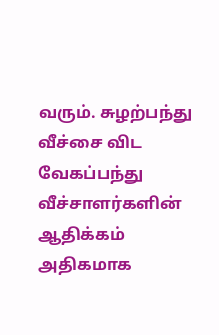வரும். சுழற்பந்து வீச்சை விட வேகப்பந்து வீச்சாளர்களின் ஆதிக்கம் அதிகமாக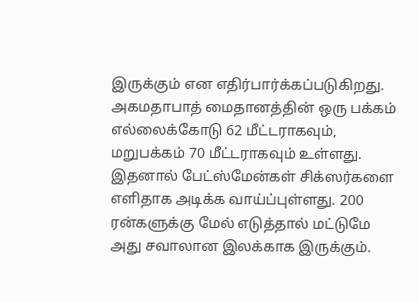இருக்கும் என எதிர்பார்க்கப்படுகிறது. அகமதாபாத் மைதானத்தின் ஒரு பக்கம் எல்லைக்கோடு 62 மீட்டராகவும், மறுபக்கம் 70 மீட்டராகவும் உள்ளது. இதனால் பேட்ஸ்மேன்கள் சிக்ஸர்களை எளிதாக அடிக்க வாய்ப்புள்ளது. 200 ரன்களுக்கு மேல் எடுத்தால் மட்டுமே அது சவாலான இலக்காக இருக்கும்.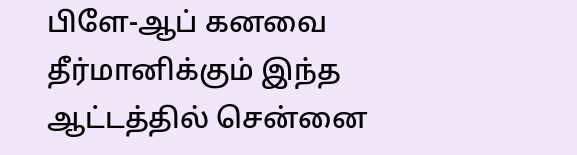பிளே-ஆப் கனவை தீர்மானிக்கும் இந்த ஆட்டத்தில் சென்னை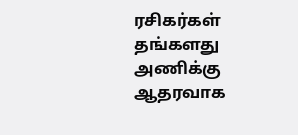ரசிகர்கள் தங்களது அணிக்கு ஆதரவாக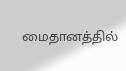மைதானத்தில்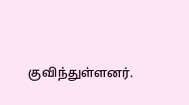குவிந்துள்ளனர்.